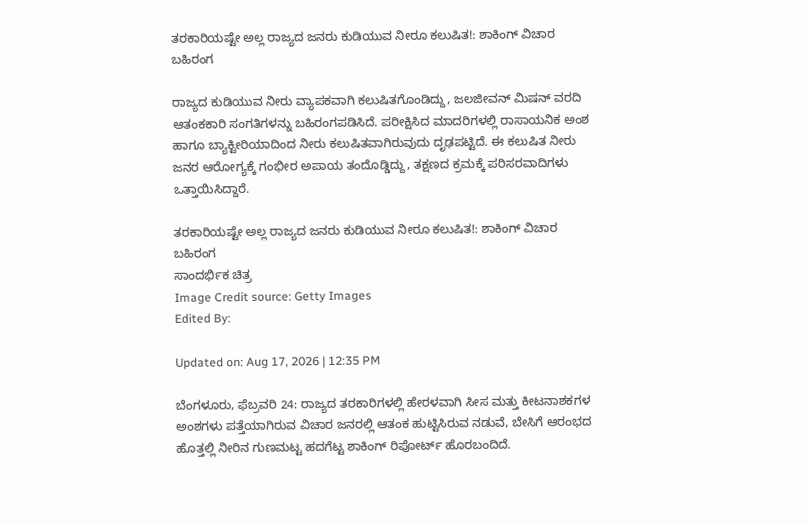ತರಕಾರಿಯಷ್ಟೇ ಅಲ್ಲ ರಾಜ್ಯದ ಜನರು ಕುಡಿಯುವ ನೀರೂ ಕಲುಷಿತ!: ಶಾಕಿಂಗ್ ವಿಚಾರ ಬಹಿರಂಗ

ರಾಜ್ಯದ ಕುಡಿಯುವ ನೀರು ವ್ಯಾಪಕವಾಗಿ ಕಲುಷಿತಗೊಂಡಿದ್ದು, ಜಲಜೀವನ್ ಮಿಷನ್ ವರದಿ ಆತಂಕಕಾರಿ ಸಂಗತಿಗಳನ್ನು ಬಹಿರಂಗಪಡಿಸಿದೆ. ಪರೀಕ್ಷಿಸಿದ ಮಾದರಿಗಳಲ್ಲಿ ರಾಸಾಯನಿಕ ಅಂಶ ಹಾಗೂ ಬ್ಯಾಕ್ಟೀರಿಯಾದಿಂದ ನೀರು ಕಲುಷಿತವಾಗಿರುವುದು ದೃಢಪಟ್ಟಿದೆ. ಈ ಕಲುಷಿತ ನೀರು ಜನರ ಆರೋಗ್ಯಕ್ಕೆ ಗಂಭೀರ ಅಪಾಯ ತಂದೊಡ್ಡಿದ್ದು, ತಕ್ಷಣದ ಕ್ರಮಕ್ಕೆ ಪರಿಸರವಾದಿಗಳು ಒತ್ತಾಯಿಸಿದ್ದಾರೆ.

ತರಕಾರಿಯಷ್ಟೇ ಅಲ್ಲ ರಾಜ್ಯದ ಜನರು ಕುಡಿಯುವ ನೀರೂ ಕಲುಷಿತ!: ಶಾಕಿಂಗ್ ವಿಚಾರ ಬಹಿರಂಗ
ಸಾಂದರ್ಭಿಕ ಚಿತ್ರ
Image Credit source: Getty Images
Edited By:

Updated on: Aug 17, 2026 | 12:35 PM

ಬೆಂಗಳೂರು, ಫೆಬ್ರವರಿ 24: ರಾಜ್ಯದ ತರಕಾರಿಗಳಲ್ಲಿ ಹೇರಳವಾಗಿ ಸೀಸ ಮತ್ತು ಕೀಟನಾಶಕಗಳ ಅಂಶಗಳು ಪತ್ತೆಯಾಗಿರುವ ವಿಚಾರ ಜನರಲ್ಲಿ ಆತಂಕ ಹುಟ್ಟಿಸಿರುವ ನಡುವೆ, ಬೇಸಿಗೆ ಆರಂಭದ ಹೊತ್ತಲ್ಲಿ ನೀರಿನ ಗುಣಮಟ್ಟ ಹದಗೆಟ್ಟ ಶಾಕಿಂಗ್ ರಿಪೋರ್ಟ್ ಹೊರಬಂದಿದೆ.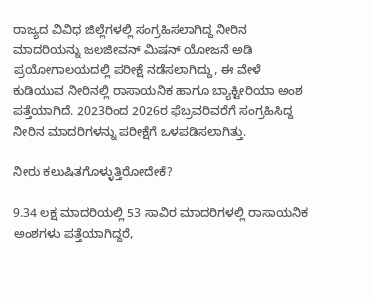ರಾಜ್ಯದ ವಿವಿಧ ಜಿಲ್ಲೆಗಳಲ್ಲಿ ಸಂಗ್ರಹಿಸಲಾಗಿದ್ದ ನೀರಿನ ಮಾದರಿಯನ್ನು ಜಲಜೀವನ್ ಮಿಷನ್ ಯೋಜನೆ ಅಡಿ ಪ್ರಯೋಗಾಲಯದಲ್ಲಿ ಪರೀಕ್ಷೆ ನಡೆಸಲಾಗಿದ್ದು, ಈ ವೇಳೆ ಕುಡಿಯುವ ನೀರಿನಲ್ಲಿ ರಾಸಾಯನಿಕ ಹಾಗೂ ಬ್ಯಾಕ್ಟೀರಿಯಾ ಅಂಶ ಪತ್ತೆಯಾಗಿದೆ. 2023ರಿಂದ 2026ರ ಫೆಬ್ರವರಿವರೆಗೆ ಸಂಗ್ರಹಿಸಿದ್ದ ನೀರಿನ ಮಾದರಿಗಳನ್ನು ಪರೀಕ್ಷೆಗೆ ಒಳಪಡಿಸಲಾಗಿತ್ತು.

ನೀರು ಕಲುಷಿತಗೊಳ್ಳುತ್ತಿರೋದೇಕೆ?

9.34 ಲಕ್ಷ ಮಾದರಿಯಲ್ಲಿ 53 ಸಾವಿರ ಮಾದರಿಗಳಲ್ಲಿ ರಾಸಾಯನಿಕ ಅಂಶಗಳು ಪತ್ತೆಯಾಗಿದ್ದರೆ,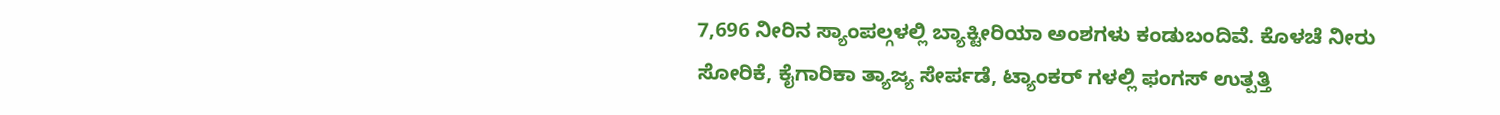7,696 ನೀರಿನ ಸ್ಯಾಂಪಲ್ಗಳಲ್ಲಿ ಬ್ಯಾಕ್ಟೀರಿಯಾ ಅಂಶಗಳು ಕಂಡುಬಂದಿವೆ. ಕೊಳಚೆ ನೀರು ಸೋರಿಕೆ, ಕೈಗಾರಿಕಾ ತ್ಯಾಜ್ಯ ಸೇರ್ಪಡೆ, ಟ್ಯಾಂಕರ್ ಗಳಲ್ಲಿ ಫಂಗಸ್ ಉತ್ಪತ್ತಿ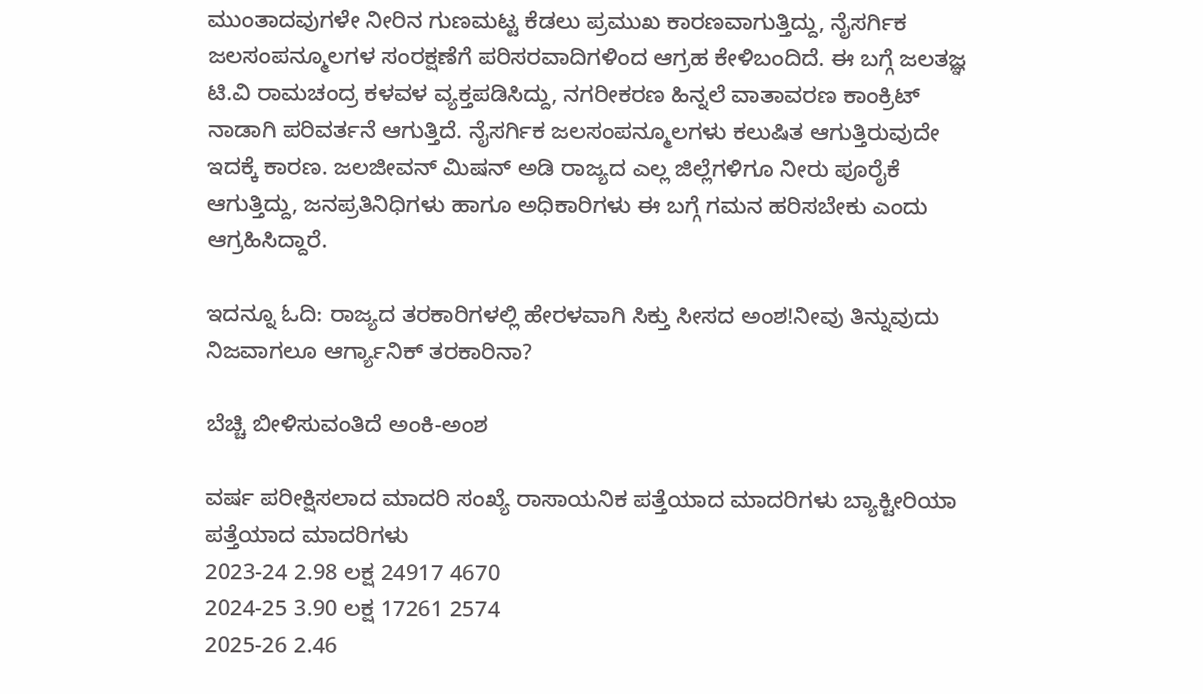ಮುಂತಾದವುಗಳೇ ನೀರಿನ ಗುಣಮಟ್ಟ ಕೆಡಲು ಪ್ರಮುಖ ಕಾರಣವಾಗುತ್ತಿದ್ದು, ನೈಸರ್ಗಿಕ ಜಲಸಂಪನ್ಮೂಲಗಳ ಸಂರಕ್ಷಣೆಗೆ ಪರಿಸರವಾದಿಗಳಿಂದ ಆಗ್ರಹ ಕೇಳಿಬಂದಿದೆ. ಈ ಬಗ್ಗೆ ಜಲತಜ್ಞ ಟಿ.ವಿ ರಾಮಚಂದ್ರ ಕಳವಳ ವ್ಯಕ್ತಪಡಿಸಿದ್ದು, ನಗರೀಕರಣ ಹಿನ್ನಲೆ ವಾತಾವರಣ ಕಾಂಕ್ರಿಟ್ ನಾಡಾಗಿ ಪರಿವರ್ತನೆ ಆಗುತ್ತಿದೆ. ನೈಸರ್ಗಿಕ ಜಲಸಂಪನ್ಮೂಲಗಳು ಕಲುಷಿತ ಆಗುತ್ತಿರುವುದೇ ಇದಕ್ಕೆ ಕಾರಣ. ಜಲಜೀವನ್ ಮಿಷನ್ ಅಡಿ ರಾಜ್ಯದ ಎಲ್ಲ ಜಿಲ್ಲೆಗಳಿಗೂ ನೀರು ಪೂರೈಕೆ ಆಗುತ್ತಿದ್ದು, ಜನಪ್ರತಿನಿಧಿಗಳು ಹಾಗೂ ಅಧಿಕಾರಿಗಳು ಈ ಬಗ್ಗೆ ಗಮನ ಹರಿಸಬೇಕು ಎಂದು ಆಗ್ರಹಿಸಿದ್ದಾರೆ.

ಇದನ್ನೂ ಓದಿ: ರಾಜ್ಯದ ತರಕಾರಿಗಳಲ್ಲಿ ಹೇರಳವಾಗಿ ಸಿಕ್ತು ಸೀಸದ ಅಂಶ!ನೀವು ತಿನ್ನುವುದು ನಿಜವಾಗಲೂ ಆರ್ಗ್ಯಾನಿಕ್ ತರಕಾರಿನಾ?

ಬೆಚ್ಚಿ ಬೀಳಿಸುವಂತಿದೆ ಅಂಕಿ-ಅಂಶ

ವರ್ಷ ಪರೀಕ್ಷಿಸಲಾದ ಮಾದರಿ ಸಂಖ್ಯೆ ರಾಸಾಯನಿಕ ಪತ್ತೆಯಾದ ಮಾದರಿಗಳು ಬ್ಯಾಕ್ಟೀರಿಯಾ ಪತ್ತೆಯಾದ ಮಾದರಿಗಳು
2023-24 2.98 ಲಕ್ಷ 24917 4670
2024-25 3.90 ಲಕ್ಷ 17261 2574
2025-26 2.46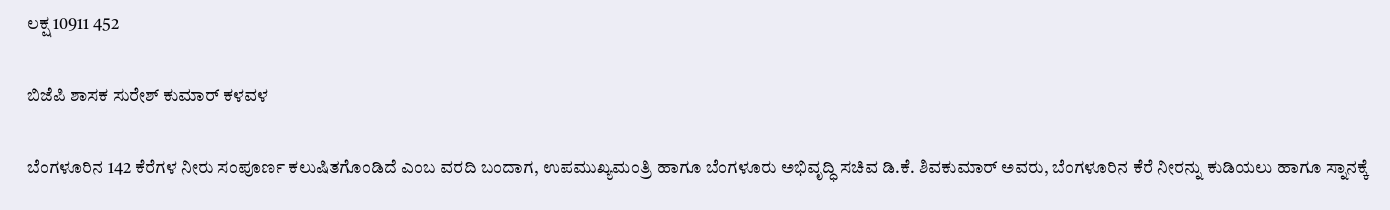ಲಕ್ಷ 10911 452

ಬಿಜೆಪಿ ಶಾಸಕ ಸುರೇಶ್ ಕುಮಾರ್ ಕಳವಳ

ಬೆಂಗಳೂರಿನ 142 ಕೆರೆಗಳ ನೀರು ಸಂಪೂರ್ಣ ಕಲುಷಿತಗೊಂಡಿದೆ ಎಂಬ ವರದಿ ಬಂದಾಗ, ಉಪಮುಖ್ಯಮಂತ್ರಿ ಹಾಗೂ ಬೆಂಗಳೂರು ಅಭಿವೃದ್ಧಿ ಸಚಿವ ಡಿ.ಕೆ. ಶಿವಕುಮಾರ್ ಅವರು, ಬೆಂಗಳೂರಿನ ಕೆರೆ ನೀರನ್ನು ಕುಡಿಯಲು ಹಾಗೂ ಸ್ನಾನಕ್ಕೆ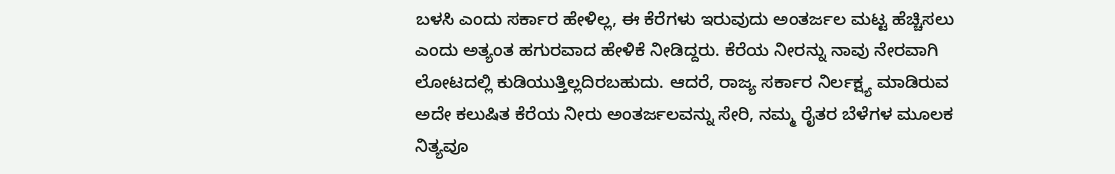ಬಳಸಿ ಎಂದು ಸರ್ಕಾರ ಹೇಳಿಲ್ಲ, ಈ ಕೆರೆಗಳು ಇರುವುದು ಅಂತರ್ಜಲ ಮಟ್ಟ ಹೆಚ್ಚಿಸಲು ಎಂದು ಅತ್ಯಂತ ಹಗುರವಾದ ಹೇಳಿಕೆ ನೀಡಿದ್ದರು. ಕೆರೆಯ ನೀರನ್ನು ನಾವು ನೇರವಾಗಿ ಲೋಟದಲ್ಲಿ ಕುಡಿಯುತ್ತಿಲ್ಲದಿರಬಹುದು. ಆದರೆ, ರಾಜ್ಯ ಸರ್ಕಾರ ನಿರ್ಲಕ್ಷ್ಯ ಮಾಡಿರುವ ಅದೇ ಕಲುಷಿತ ಕೆರೆಯ ನೀರು ಅಂತರ್ಜಲವನ್ನು ಸೇರಿ, ನಮ್ಮ ರೈತರ ಬೆಳೆಗಳ ಮೂಲಕ ನಿತ್ಯವೂ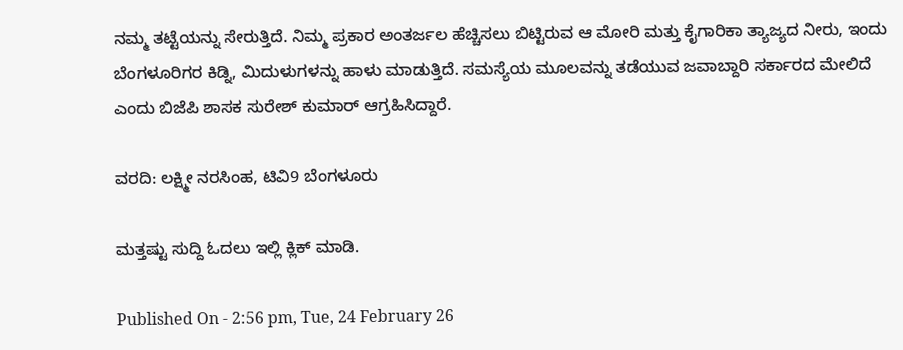ನಮ್ಮ ತಟ್ಟೆಯನ್ನು ಸೇರುತ್ತಿದೆ. ನಿಮ್ಮ ಪ್ರಕಾರ ಅಂತರ್ಜಲ ಹೆಚ್ಚಿಸಲು ಬಿಟ್ಟಿರುವ ಆ ಮೋರಿ ಮತ್ತು ಕೈಗಾರಿಕಾ ತ್ಯಾಜ್ಯದ ನೀರು, ಇಂದು ಬೆಂಗಳೂರಿಗರ ಕಿಡ್ನಿ, ಮಿದುಳುಗಳನ್ನು ಹಾಳು ಮಾಡುತ್ತಿದೆ. ಸಮಸ್ಯೆಯ ಮೂಲವನ್ನು ತಡೆಯುವ ಜವಾಬ್ದಾರಿ ಸರ್ಕಾರದ ಮೇಲಿದೆ ಎಂದು ಬಿಜೆಪಿ ಶಾಸಕ ಸುರೇಶ್ ಕುಮಾರ್ ಆಗ್ರಹಿಸಿದ್ದಾರೆ.

ವರದಿ: ಲಕ್ಷ್ಮೀ ನರಸಿಂಹ, ಟಿವಿ9 ಬೆಂಗಳೂರು

ಮತ್ತಷ್ಟು ಸುದ್ದಿ ಓದಲು ಇಲ್ಲಿ ಕ್ಲಿಕ್ ಮಾಡಿ.

Published On - 2:56 pm, Tue, 24 February 26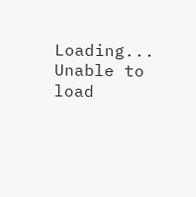Loading...
Unable to load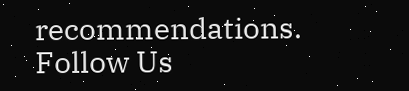recommendations.
Follow Us